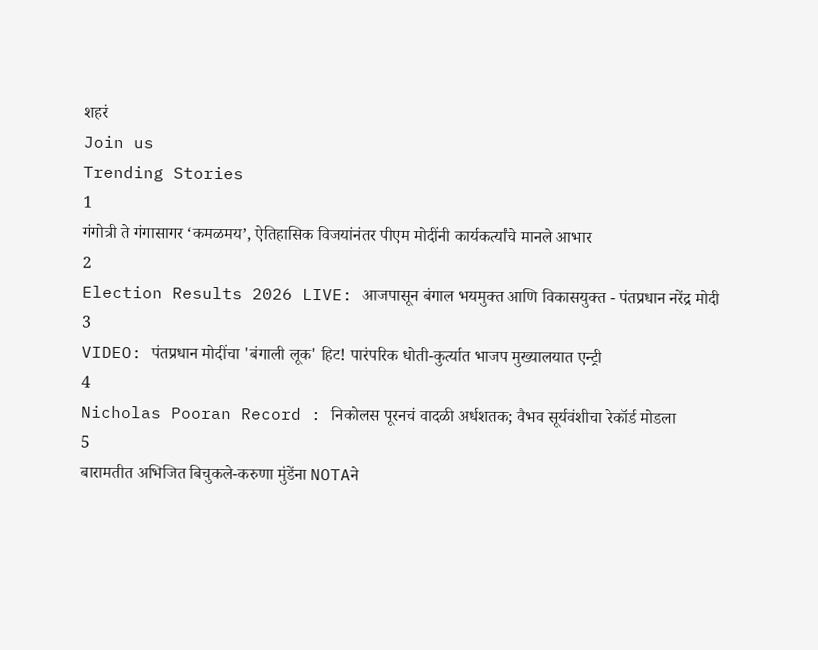शहरं
Join us
Trending Stories
1
गंगोत्री ते गंगासागर ‘कमळमय’, ऐतिहासिक विजयांनंतर पीएम मोदींनी कार्यकर्त्यांचे मानले आभार
2
Election Results 2026 LIVE: आजपासून बंगाल भयमुक्त आणि विकासयुक्त - पंतप्रधान नरेंद्र मोदी
3
VIDEO: पंतप्रधान मोदींचा 'बंगाली लूक' हिट! पारंपरिक धोती-कुर्त्यात भाजप मुख्यालयात एन्ट्री
4
Nicholas Pooran Record : निकोलस पूरनचं वादळी अर्धशतक; वैभव सूर्यवंशीचा रेकॉर्ड मोडला
5
बारामतीत अभिजित बिचुकले-करुणा मुंडेंना NOTAने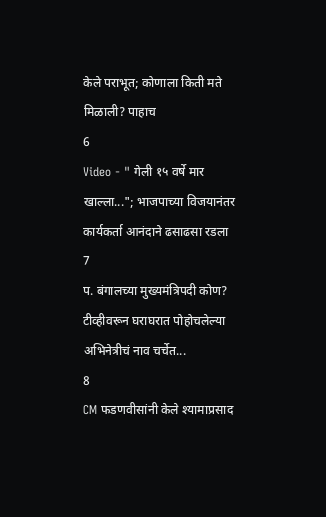केले पराभूत; कोणाला किती मते मिळाली? पाहाच
6
Video - " गेली १५ वर्षे मार खाल्ला..."; भाजपाच्या विजयानंतर कार्यकर्ता आनंदाने ढसाढसा रडला
7
प. बंगालच्या मुख्यमंत्रिपदी कोण? टीव्हीवरून घराघरात पोहोचलेल्या अभिनेत्रीचं नाव चर्चेत...
8
CM फडणवीसांनी केले श्यामाप्रसाद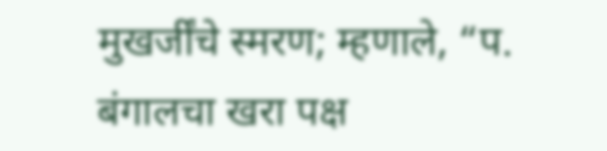मुखर्जींचे स्मरण; म्हणाले, “प. बंगालचा खरा पक्ष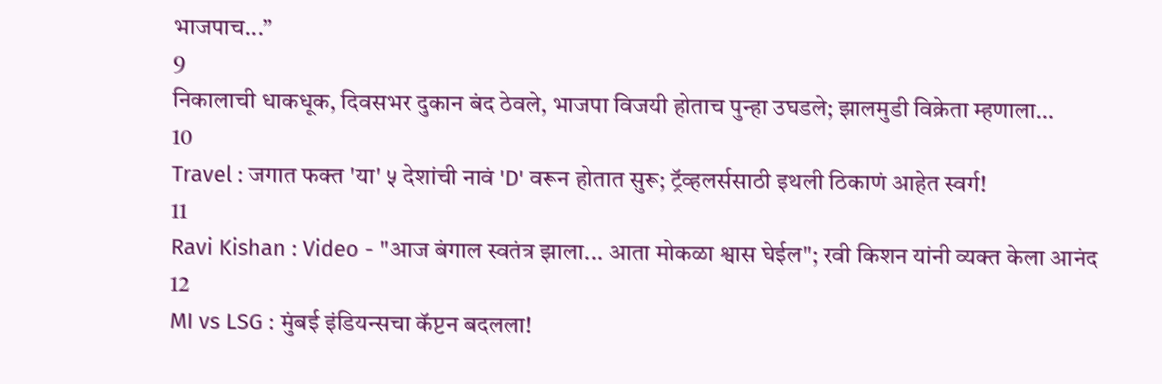भाजपाच...”
9
निकालाची धाकधूक, दिवसभर दुकान बंद ठेवले, भाजपा विजयी होताच पुन्हा उघडले; झालमुडी विक्रेता म्हणाला…
10
Travel : जगात फक्त 'या' ५ देशांची नावं 'D' वरून होतात सुरू; ट्रॅव्हलर्ससाठी इथली ठिकाणं आहेत स्वर्ग!
11
Ravi Kishan : Video - "आज बंगाल स्वतंत्र झाला... आता मोकळा श्वास घेईल"; रवी किशन यांनी व्यक्त केला आनंद
12
MI vs LSG : मुंबई इंडियन्सचा कॅप्टन बदलला!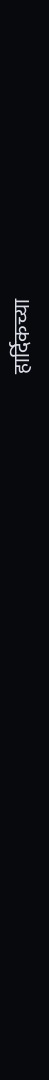हार्दिकच्या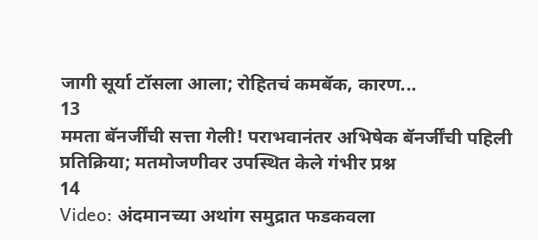जागी सूर्या टॉसला आला; रोहितचं कमबॅक, कारण...
13
ममता बॅनर्जींची सत्ता गेली! पराभवानंतर अभिषेक बॅनर्जींची पहिली प्रतिक्रिया; मतमोजणीवर उपस्थित केले गंभीर प्रश्न
14
Video: अंदमानच्या अथांग समुद्रात फडकवला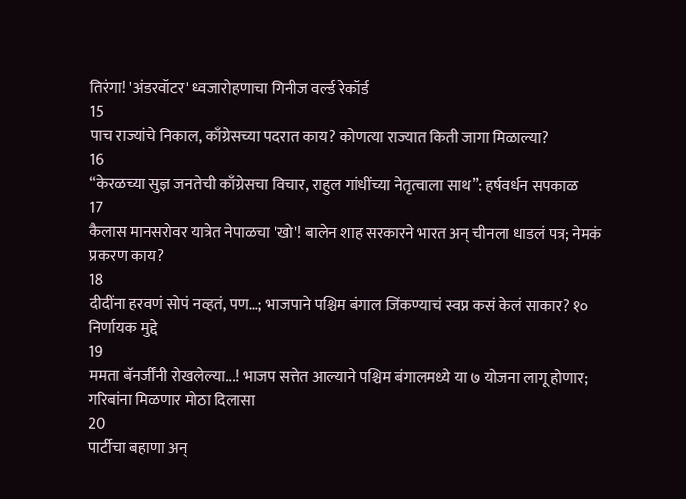तिरंगा! 'अंडरवॉटर' ध्वजारोहणाचा गिनीज वर्ल्ड रेकॉर्ड
15
पाच राज्यांचे निकाल, काँग्रेसच्या पदरात काय? कोणत्या राज्यात किती जागा मिळाल्या?
16
“केरळच्या सुज्ञ जनतेची काँग्रेसचा विचार, राहुल गांधींच्या नेतृत्वाला साथ”: हर्षवर्धन सपकाळ
17
कैलास मानसरोवर यात्रेत नेपाळचा 'खो'! बालेन शाह सरकारने भारत अन् चीनला धाडलं पत्र; नेमकं प्रकरण काय?
18
दीदींना हरवणं सोपं नव्हतं, पण…; भाजपाने पश्चिम बंगाल जिंकण्याचं स्वप्न कसं केलं साकार? १० निर्णायक मुद्दे
19
ममता बॅनर्जींनी रोखलेल्या...! भाजप सत्तेत आल्याने पश्चिम बंगालमध्ये या ७ योजना लागू होणार; गरिबांना मिळणार मोठा दिलासा
20
पार्टीचा बहाणा अन्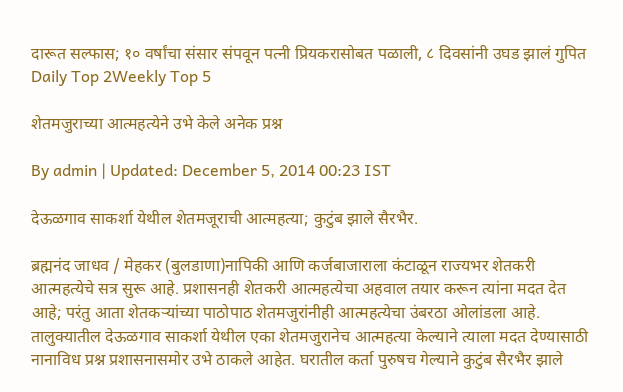दारूत सल्फास; १० वर्षांचा संसार संपवून पत्नी प्रियकरासोबत पळाली, ८ दिवसांनी उघड झालं गुपित
Daily Top 2Weekly Top 5

शेतमजुराच्या आत्महत्येने उभे केले अनेक प्रश्न

By admin | Updated: December 5, 2014 00:23 IST

देऊळगाव साकर्शा येथील शेतमजूराची आत्महत्या; कुटुंब झाले सैरभैर.

ब्रह्मनंद जाधव / मेहकर (बुलडाणा)नापिकी आणि कर्जबाजाराला कंटाळून राज्यभर शेतकरी आत्महत्येचे सत्र सुरू आहे. प्रशासनही शेतकरी आत्महत्येचा अहवाल तयार करून त्यांना मदत देत आहे; परंतु आता शेतकर्‍यांच्या पाठोपाठ शेतमजुरांनीही आत्महत्येचा उंबरठा ओलांडला आहे. तालुक्यातील देऊळगाव साकर्शा येथील एका शेतमजुरानेच आत्महत्या केल्याने त्याला मदत देण्यासाठी नानाविध प्रश्न प्रशासनासमोर उभे ठाकले आहेत. घरातील कर्ता पुरुषच गेल्याने कुटुंब सैरभैर झाले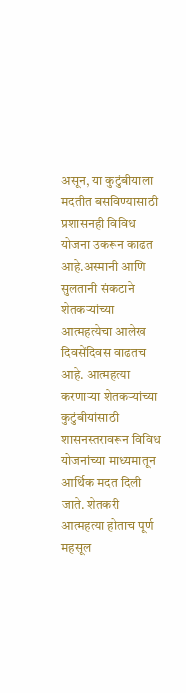असून, या कुटुंबीयाला मदतीत बसविण्यासाठी प्रशासनही विविध योजना उकरून काढत आहे.अस्मानी आणि सुलतानी संकटाने शेतकर्‍यांच्या आत्महत्येचा आलेख दिवसेंदिवस वाढतच आहे. आत्महत्या करणार्‍या शेतकर्‍यांच्या कुटुंबीयांसाठी शासनस्तरावरून विविध योजनांच्या माध्यमातून आर्थिक मदत दिली जाते. शेतकरी आत्महत्या होताच पूर्ण महसूल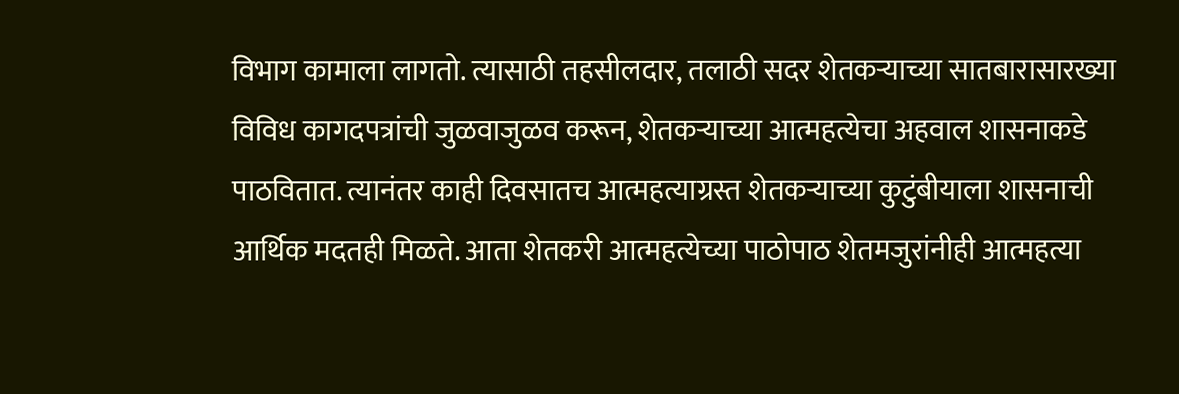विभाग कामाला लागतो. त्यासाठी तहसीलदार, तलाठी सदर शेतकर्‍याच्या सातबारासारख्या विविध कागदपत्रांची जुळवाजुळव करून, शेतकर्‍याच्या आत्महत्येचा अहवाल शासनाकडे पाठवितात. त्यानंतर काही दिवसातच आत्महत्याग्रस्त शेतकर्‍याच्या कुटुंबीयाला शासनाची आर्थिक मदतही मिळते. आता शेतकरी आत्महत्येच्या पाठोपाठ शेतमजुरांनीही आत्महत्या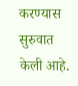करण्यास सुरुवात केली आहे.